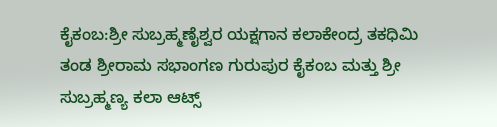ಕೈಕಂಬ:ಶ್ರೀ ಸುಬ್ರಹ್ಮಣೈಶ್ವರ ಯಕ್ಷಗಾನ ಕಲಾಕೇಂದ್ರ ತಕಧಿಮಿ ತಂಡ ಶ್ರೀರಾಮ ಸಭಾಂಗಣ ಗುರುಪುರ ಕೈಕಂಬ ಮತ್ತು ಶ್ರೀ ಸುಬ್ರಹ್ಮಣ್ಯ ಕಲಾ ಆಟ್ಸ್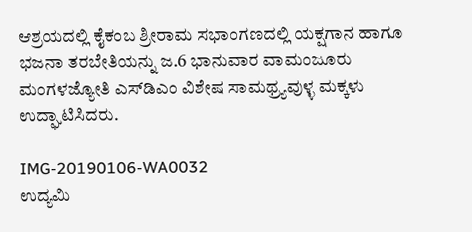ಆಶ್ರಯದಲ್ಲಿ ಕೈಕಂಬ ಶ್ರೀರಾಮ ಸಭಾಂಗಣದಲ್ಲಿ ಯಕ್ಷಗಾನ ಹಾಗೂ ಭಜನಾ ತರಬೇತಿಯನ್ನು ಜ.6 ಭಾನುವಾರ ವಾಮಂಜೂರು ಮಂಗಳಜ್ಯೋತಿ ಎಸ್‍ಡಿಎಂ ವಿಶೇಷ ಸಾಮಥ್ರ್ಯವುಳ್ಳ ಮಕ್ಕಳು ಉದ್ಘಾಟಿಸಿದರು.

IMG-20190106-WA0032
ಉದ್ಯಮಿ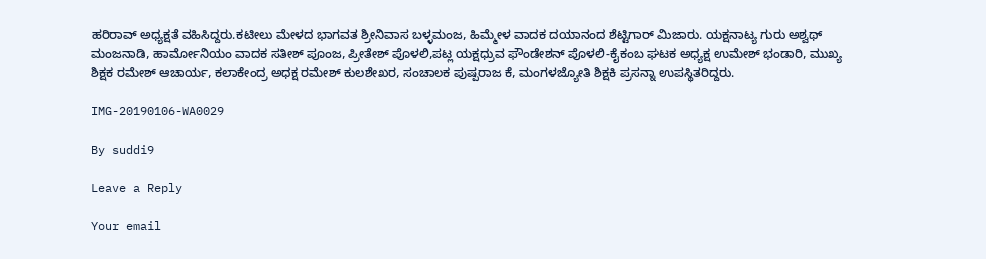ಹರಿರಾವ್ ಅಧ್ಯಕ್ಷತೆ ವಹಿಸಿದ್ದರು.ಕಟೀಲು ಮೇಳದ ಭಾಗವತ ಶ್ರೀನಿವಾಸ ಬಳ್ಳಮಂಜ, ಹಿಮ್ಮೇಳ ವಾದಕ ದಯಾನಂದ ಶೆಟ್ಟಿಗಾರ್ ಮಿಜಾರು. ಯಕ್ಷನಾಟ್ಯ ಗುರು ಅಶ್ವಥ್ ಮಂಜನಾಡಿ, ಹಾರ್ಮೋನಿಯಂ ವಾದಕ ಸತೀಶ್ ಪೂಂಜ, ಪ್ರೀತೇಶ್ ಪೊಳಲಿ,ಪಟ್ಲ ಯಕ್ಷಧ್ರುವ ಫೌಂಡೇಶನ್ ಪೊಳಲಿ-ಕೈಕಂಬ ಘಟಕ ಅಧ್ಯಕ್ಷ ಉಮೇಶ್ ಭಂಡಾರಿ, ಮುಖ್ಯ ಶಿಕ್ಷಕ ರಮೇಶ್ ಆಚಾರ್ಯ, ಕಲಾಕೇಂದ್ರ ಅಧಕ್ಷ ರಮೇಶ್ ಕುಲಶೇಖರ, ಸಂಚಾಲಕ ಪುಷ್ಪರಾಜ ಕೆ, ಮಂಗಳಜ್ಯೋತಿ ಶಿಕ್ಷಕಿ ಪ್ರಸನ್ನಾ ಉಪಸ್ಥಿತರಿದ್ದರು.

IMG-20190106-WA0029

By suddi9

Leave a Reply

Your email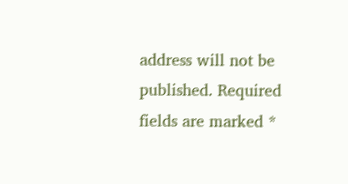address will not be published. Required fields are marked *